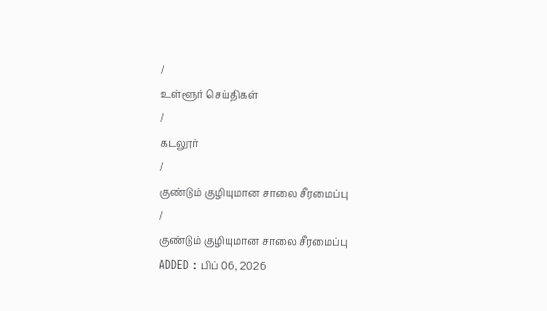/
உள்ளூர் செய்திகள்
/
கடலூர்
/
குண்டும் குழியுமான சாலை சீரமைப்பு
/
குண்டும் குழியுமான சாலை சீரமைப்பு
ADDED : பிப் 06, 2026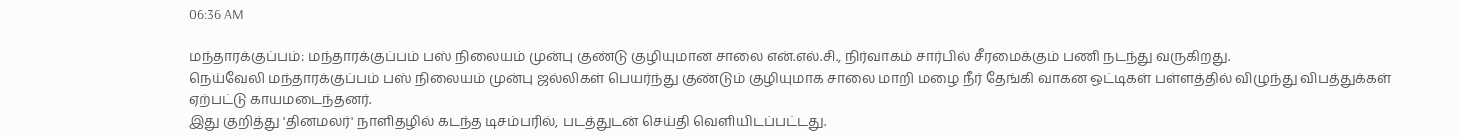06:36 AM

மந்தாரக்குப்பம்: மந்தாரக்குப்பம் பஸ் நிலையம் முன்பு குண்டு குழியுமான சாலை என்.எல்.சி., நிர்வாகம் சார்பில் சீரமைக்கும் பணி நடந்து வருகிறது.
நெய்வேலி மந்தாரக்குப்பம் பஸ் நிலையம் முன்பு ஜல்லிகள் பெயர்ந்து குண்டும் குழியுமாக சாலை மாறி மழை நீர் தேங்கி வாகன ஒட்டிகள் பள்ளத்தில் விழுந்து விபத்துக்கள் ஏற்பட்டு காயமடைந்தனர்.
இது குறித்து 'தினமலர்' நாளிதழில் கடந்த டிசம்பரில், படத்துடன் செய்தி வெளியிடப்பட்டது.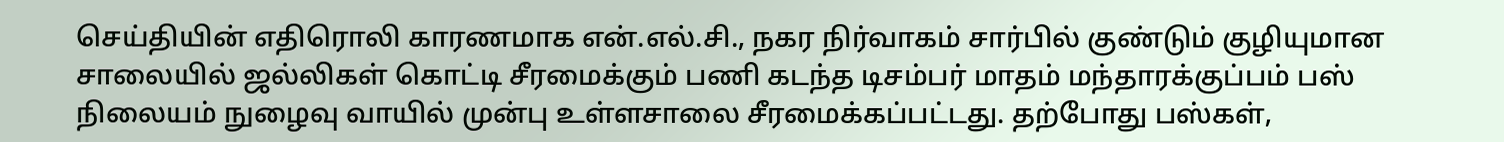செய்தியின் எதிரொலி காரணமாக என்.எல்.சி., நகர நிர்வாகம் சார்பில் குண்டும் குழியுமான சாலையில் ஜல்லிகள் கொட்டி சீரமைக்கும் பணி கடந்த டிசம்பர் மாதம் மந்தாரக்குப்பம் பஸ் நிலையம் நுழைவு வாயில் முன்பு உள்ளசாலை சீரமைக்கப்பட்டது. தற்போது பஸ்கள்,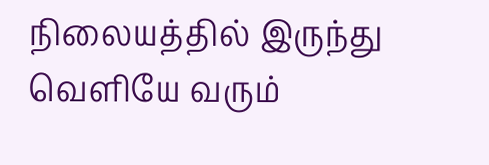நிலையத்தில் இருந்து வெளியே வரும்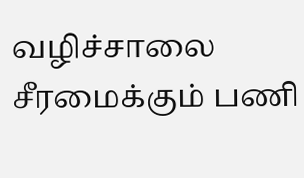வழிச்சாலை சீரமைக்கும் பணி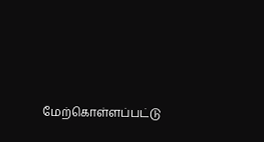மேற்கொள்ளப்பட்டு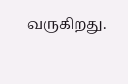வருகிறது.